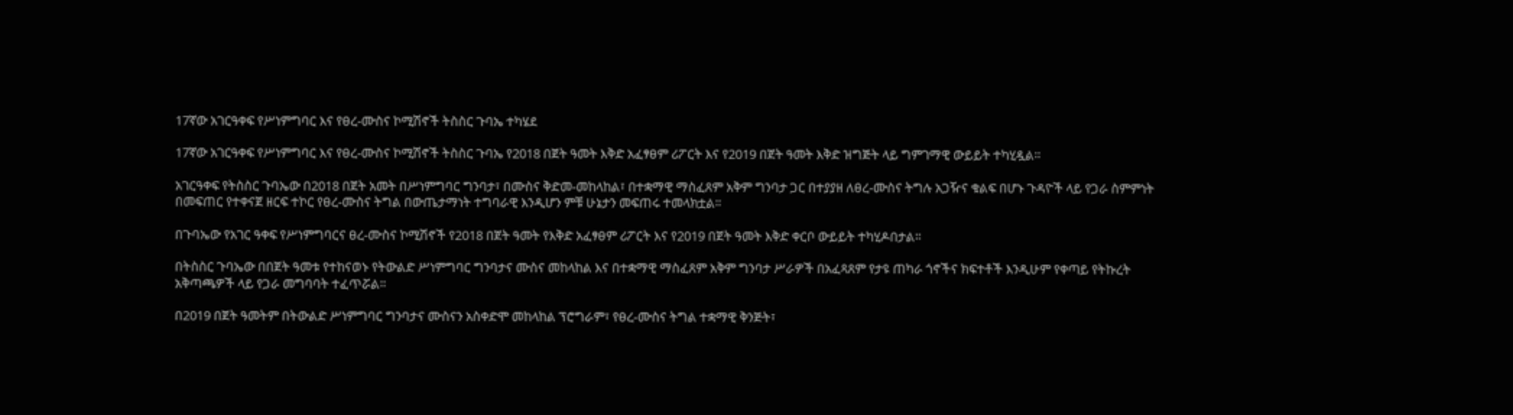17ኛው አገርዓቀፍ የሥነምግባር እና የፀረ-ሙስና ኮሚሽኖች ትስስር ጉባኤ ተካሄደ

17ኛው አገርዓቀፍ የሥነምግባር እና የፀረ-ሙስና ኮሚሽኖች ትስስር ጉባኤ የ2018 በጀት ዓመት እቅድ አፈፃፀም ሪፖርት እና የ2019 በጀት ዓመት እቅድ ዝግጅት ላይ ግምገማዊ ውይይት ተካሂዷል።

አገርዓቀፍ የትስስር ጉባኤው በ2018 በጀት አመት በሥነምግባር ግንባታ፣ በሙስና ቅድመ-መከላከል፣ በተቋማዊ ማስፈጸም አቅም ግንባታ ጋር በተያያዘ ለፀረ-ሙስና ትግሉ አጋዥና ቁልፍ በሆኑ ጉዳዮች ላይ የጋራ ስምምነት በመፍጠር የተቀናጀ ዘርፍ ተኮር የፀረ-ሙስና ትግል በውጤታማነት ተግባራዊ እንዲሆን ምቹ ሁኔታን መፍጠሩ ተመላክቷል፡፡

በጉባኤው የአገር ዓቀፍ የሥነምግባርና ፀረ-ሙስና ኮሚሽኖች የ2018 በጀት ዓመት የእቅድ አፈፃፀም ሪፖርት እና የ2019 በጀት ዓመት እቅድ ቀርቦ ውይይት ተካሂዶበታል፡፡

በትስስር ጉባኤው በበጀት ዓመቱ የተከናወኑ የትውልድ ሥነምግባር ግንባታና ሙስና መከላከል እና በተቋማዊ ማስፈጸም አቅም ግንባታ ሥራዎች በአፈጻጸም የታዩ ጠካራ ጎኖችና ክፍተቶች እንዲሁም የቀጣይ የትኩረት አቅጣጫዎች ላይ የጋራ መግባባት ተፈጥሯል፡፡

በ2019 በጀት ዓመትም በትውልድ ሥነምግባር ግንባታና ሙስናን አስቀድሞ መከላከል ፕሮግራም፣ የፀረ-ሙስና ትግል ተቋማዊ ቅንጅት፣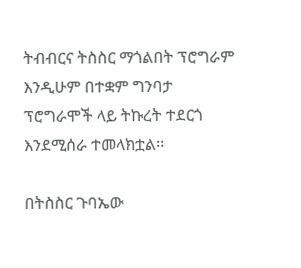ትብብርና ትስስር ማጎልበት ፕሮግራም እንዲሁም በተቋም ግንባታ ፕሮግራሞች ላይ ትኩረት ተደርጎ እንደሚሰራ ተመላክቷል፡፡

በትስስር ጉባኤው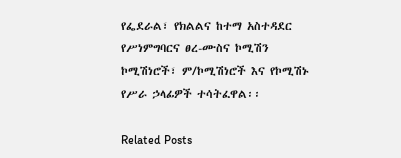የፌደራል፣ የክልልና ከተማ አስተዳደር የሥነምግባርና ፀረ-ሙስና ኮሚሽን ኮሚሽነሮች፣ ም/ኮሚሽነሮች እና የኮሚሽኑ የሥራ ኃላፊዎች ተሳትፈዋል፡፡

Related Posts